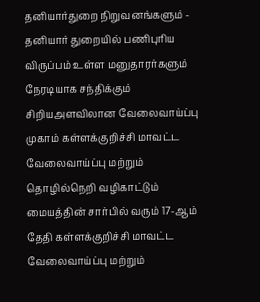தனியார்துறை நிறுவனங்களும் - தனியார் துறையில் பணிபுரிய விருப்பம் உள்ள மனுதாரர்களும் நேரடியாக சந்திக்கும் சிறியஅளவிலான வேலைவாய்ப்பு முகாம் கள்ளக்குறிச்சி மாவட்ட வேலைவாய்ப்பு மற்றும் தொழில்நெறி வழிகாட்டும் மையத்தின் சார்பில் வரும் 17-ஆம் தேதி கள்ளக்குறிச்சி மாவட்ட வேலைவாய்ப்பு மற்றும்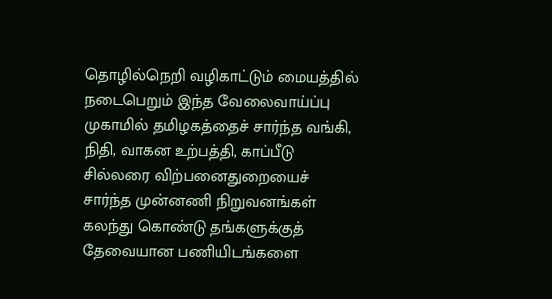தொழில்நெறி வழிகாட்டும் மையத்தில் நடைபெறும் இந்த வேலைவாய்ப்பு முகாமில் தமிழகத்தைச் சார்ந்த வங்கி, நிதி, வாகன உற்பத்தி, காப்பீடு சில்லரை விற்பனைதுறையைச் சார்ந்த முன்னணி நிறுவனங்கள் கலந்து கொண்டு தங்களுக்குத் தேவையான பணியிடங்களை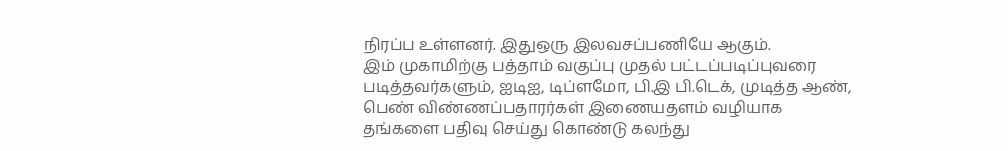நிரப்ப உள்ளனர். இதுஒரு இலவசப்பணியே ஆகும்.
இம் முகாமிற்கு பத்தாம் வகுப்பு முதல் பட்டப்படிப்புவரை படித்தவர்களும், ஐடிஐ, டிப்ளமோ, பி.இ பி.டெக், முடித்த ஆண், பெண் விண்ணப்பதாரர்கள் இணையதளம் வழியாக தங்களை பதிவு செய்து கொண்டு கலந்து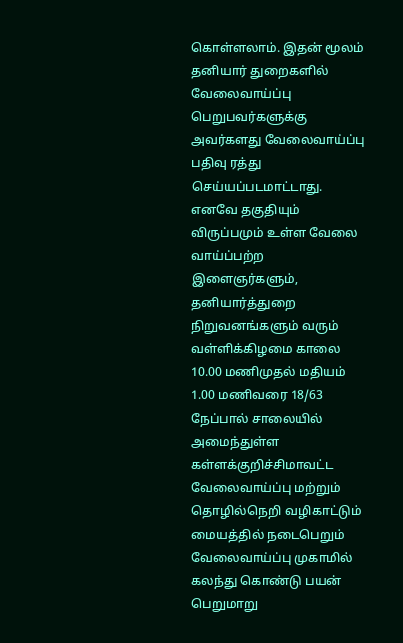கொள்ளலாம். இதன் மூலம் தனியார் துறைகளில் வேலைவாய்ப்பு பெறுபவர்களுக்கு அவர்களது வேலைவாய்ப்பு பதிவு ரத்து செய்யப்படமாட்டாது.
எனவே தகுதியும் விருப்பமும் உள்ள வேலை வாய்ப்பற்ற இளைஞர்களும், தனியார்த்துறை நிறுவனங்களும் வரும் வள்ளிக்கிழமை காலை 10.00 மணிமுதல் மதியம் 1.00 மணிவரை 18/63 நேப்பால் சாலையில் அமைந்துள்ள கள்ளக்குறிச்சிமாவட்ட வேலைவாய்ப்பு மற்றும் தொழில்நெறி வழிகாட்டும் மையத்தில் நடைபெறும் வேலைவாய்ப்பு முகாமில் கலந்து கொண்டு பயன் பெறுமாறு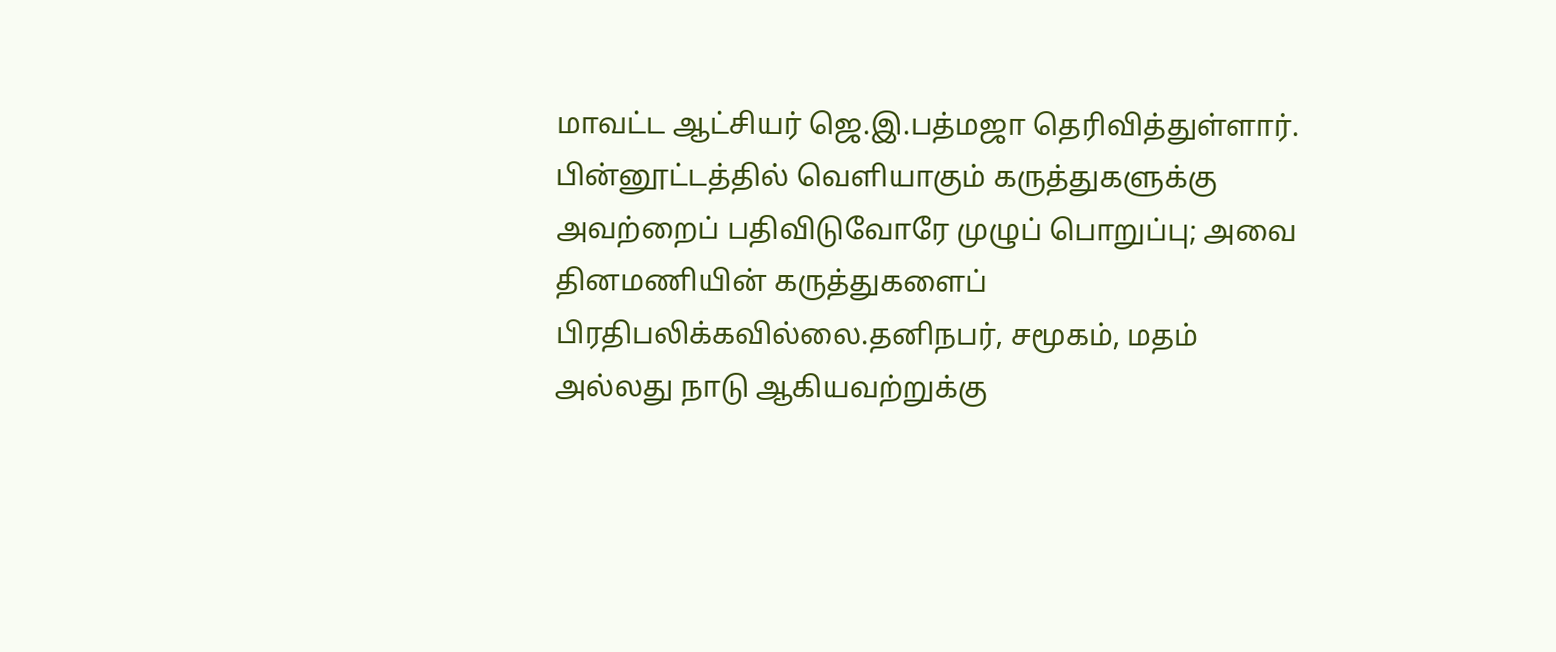மாவட்ட ஆட்சியர் ஜெ.இ.பத்மஜா தெரிவித்துள்ளார்.
பின்னூட்டத்தில் வெளியாகும் கருத்துகளுக்கு அவற்றைப் பதிவிடுவோரே முழுப் பொறுப்பு; அவை தினமணியின் கருத்துகளைப் பிரதிபலிக்கவில்லை.தனிநபர், சமூகம், மதம் அல்லது நாடு ஆகியவற்றுக்கு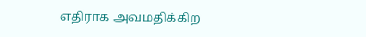எதிராக அவமதிக்கிற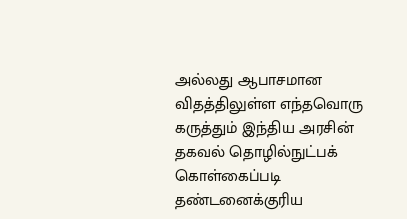அல்லது ஆபாசமான விதத்திலுள்ள எந்தவொரு கருத்தும் இந்திய அரசின் தகவல் தொழில்நுட்பக் கொள்கைப்படி தண்டனைக்குரிய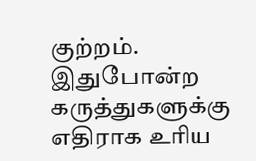குற்றம். இதுபோன்ற கருத்துகளுக்கு எதிராக உரிய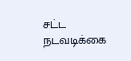சட்ட நடவடிக்கை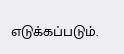எடுக்கப்படும்.